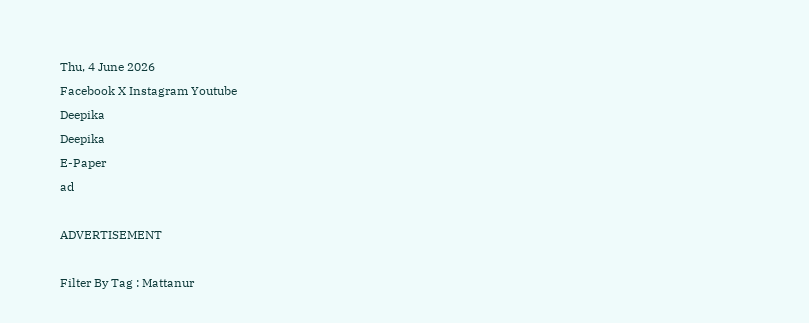Thu, 4 June 2026
Facebook X Instagram Youtube
Deepika
Deepika
E-Paper
ad

ADVERTISEMENT

Filter By Tag : Mattanur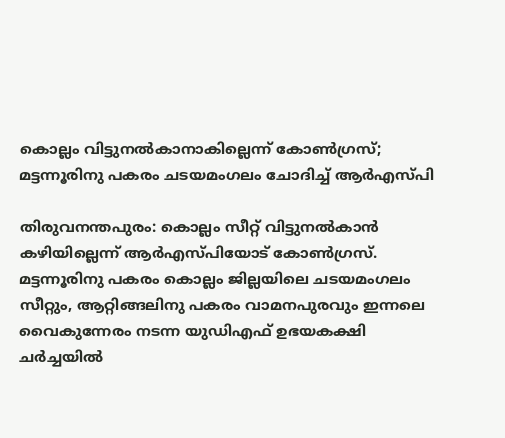കൊല്ലം വിട്ടുനൽകാനാകില്ലെന്ന് കോണ്‍ഗ്രസ്; മട്ടന്നൂരിനു പകരം ചടയമംഗലം ചോദിച്ച് ആർഎസ്പി

തിരുവനന്തപുരം: കൊല്ലം സീറ്റ് വിട്ടുനൽകാൻ കഴിയില്ലെന്ന് ആർഎസ്പിയോട് കോണ്‍ഗ്രസ്. മട്ടന്നൂരിനു പകരം കൊല്ലം ജില്ലയിലെ ചടയമംഗലം സീറ്റും, ആറ്റിങ്ങലിനു പകരം വാമനപുരവും ഇന്നലെ വൈകുന്നേരം നടന്ന യുഡിഎഫ് ഉഭയകക്ഷി ചർച്ചയിൽ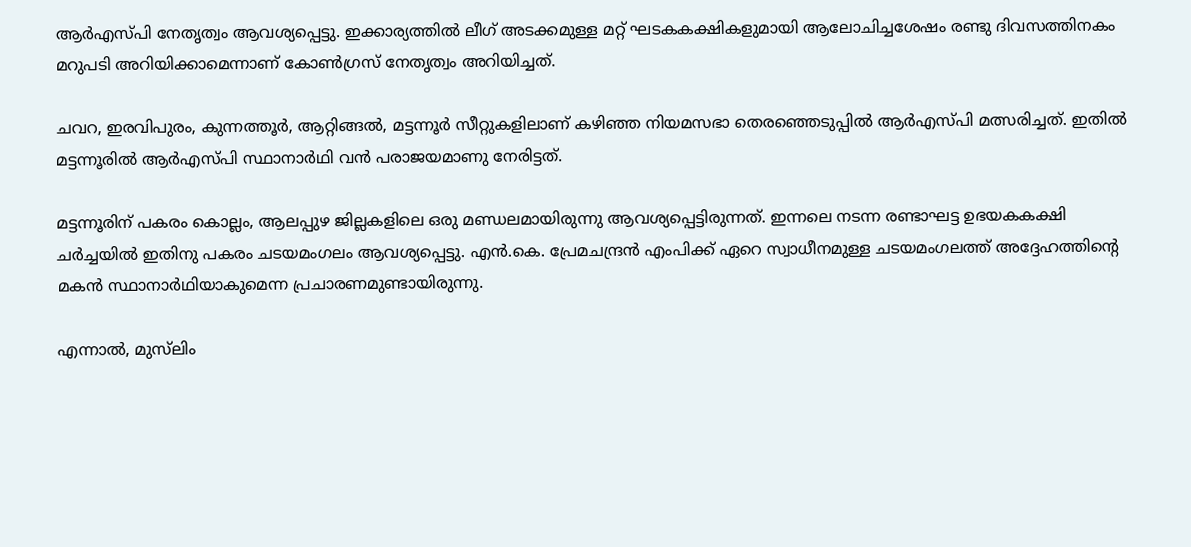ആർഎസ്പി നേതൃത്വം ആവശ്യപ്പെട്ടു. ഇക്കാര്യത്തിൽ ലീഗ് അടക്കമുള്ള മറ്റ് ഘടകകക്ഷികളുമായി ആലോചിച്ചശേഷം രണ്ടു ദിവസത്തിനകം മറുപടി അറിയിക്കാമെന്നാണ് കോണ്‍ഗ്രസ് നേതൃത്വം അറിയിച്ചത്.

ചവറ, ഇരവിപുരം, കുന്നത്തൂർ, ആറ്റിങ്ങൽ, മട്ടന്നൂർ സീറ്റുകളിലാണ് കഴിഞ്ഞ നിയമസഭാ തെരഞ്ഞെടുപ്പിൽ ആർഎസ്പി മത്സരിച്ചത്. ഇതിൽ മട്ടന്നൂരിൽ ആർഎസ്പി സ്ഥാനാർഥി വൻ പരാജയമാണു നേരിട്ടത്.

മട്ടന്നൂരിന് പകരം കൊല്ലം, ആലപ്പുഴ ജില്ലകളിലെ ഒരു മണ്ഡലമായിരുന്നു ആവശ്യപ്പെട്ടിരുന്നത്. ഇന്നലെ നടന്ന രണ്ടാഘട്ട ഉഭയകകക്ഷി ചർച്ചയിൽ ഇതിനു പകരം ചടയമംഗലം ആവശ്യപ്പെട്ടു. എൻ.കെ. പ്രേമചന്ദ്രൻ എംപിക്ക് ഏറെ സ്വാധീനമുള്ള ചടയമംഗലത്ത് അദ്ദേഹത്തിന്‍റെ മകൻ സ്ഥാനാർഥിയാകുമെന്ന പ്രചാരണമുണ്ടായിരുന്നു.

എന്നാൽ, മുസ്‌ലിം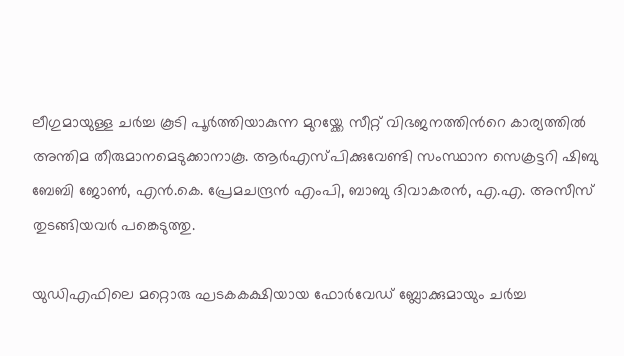ലീഗുമായുള്ള ചർച്ച കൂടി പൂർത്തിയാകുന്ന മുറയ്ക്കേ സീറ്റ് വിഭജനത്തിന്‍റെ കാര്യത്തിൽ അന്തിമ തീരുമാനമെടുക്കാനാകൂ. ആർഎസ്പിക്കുവേണ്ടി സംസ്ഥാന സെക്രട്ടറി ഷിബു ബേബി ജോണ്‍, എൻ.കെ. പ്രേമചന്ദ്രൻ എംപി, ബാബു ദിവാകരൻ, എ.എ. അസീസ് തുടങ്ങിയവർ പങ്കെടുത്തു.

യുഡിഎഫിലെ മറ്റൊരു ഘടകകക്ഷിയായ ഫോർവേഡ് ബ്ലോക്കുമായും ചർച്ച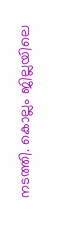നടത്തി. കൊല്ലം ജില്ലയിലെ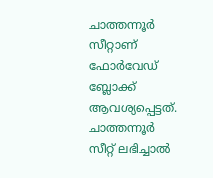ചാത്തന്നൂർ സീറ്റാണ് ഫോർവേഡ് ബ്ലോക്ക് ആവശ്യപ്പെട്ടത്. ചാത്തന്നൂർ സീറ്റ് ലഭിച്ചാൽ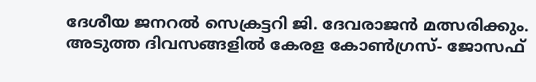ദേശീയ ജനറൽ സെക്രട്ടറി ജി. ദേവരാജൻ മത്സരിക്കും. അടുത്ത ദിവസങ്ങളിൽ കേരള കോണ്‍ഗ്രസ്- ജോസഫ്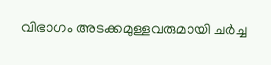വിഭാഗം അടക്കമുള്ളവരുമായി ചർച്ച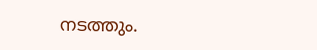നടത്തും.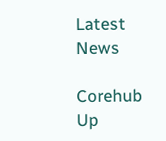Latest News

Corehub Up